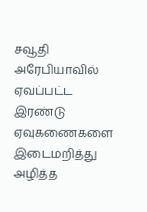சவூதி அரேபியாவில் ஏவப்பட்ட இரண்டு ஏவுகணைகளை இடைமறித்து அழித்த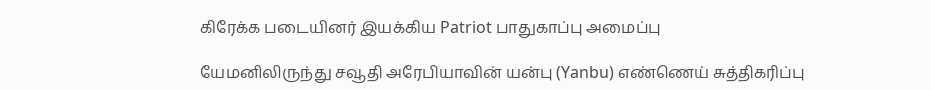கிரேக்க படையினர் இயக்கிய Patriot பாதுகாப்பு அமைப்பு

யேமனிலிருந்து சவூதி அரேபியாவின் யன்பு (Yanbu) எண்ணெய் சுத்திகரிப்பு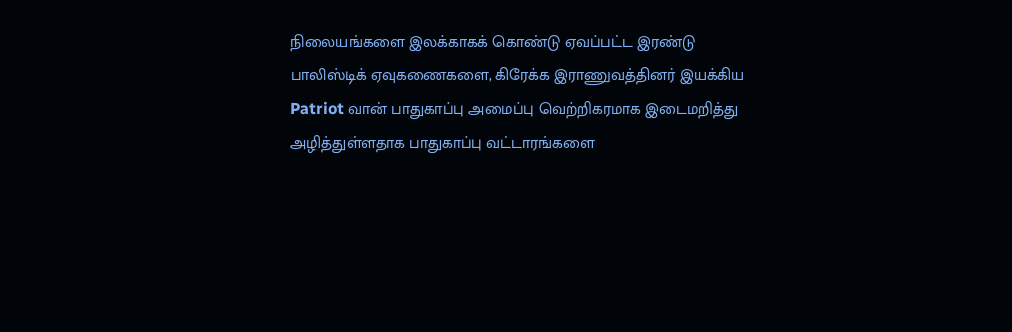நிலையங்களை இலக்காகக் கொண்டு ஏவப்பட்ட இரண்டு பாலிஸ்டிக் ஏவுகணைகளை, கிரேக்க இராணுவத்தினர் இயக்கிய Patriot வான் பாதுகாப்பு அமைப்பு வெற்றிகரமாக இடைமறித்து அழித்துள்ளதாக பாதுகாப்பு வட்டாரங்களை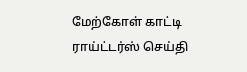மேற்கோள் காட்டி ராய்ட்டர்ஸ் செய்தி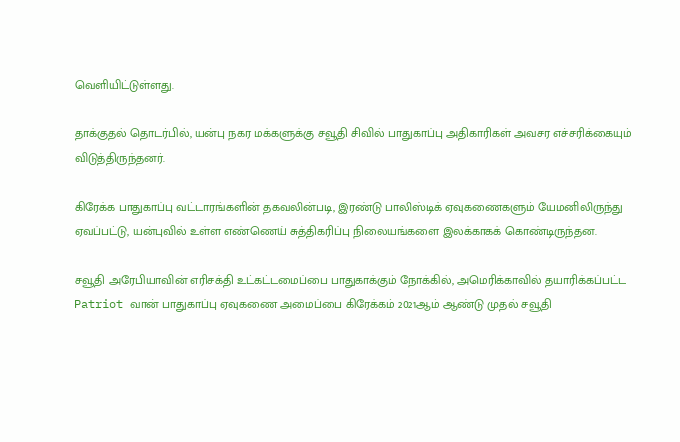வெளியிட்டுள்ளது.

தாக்குதல் தொடர்பில், யன்பு நகர மக்களுக்கு சவூதி சிவில் பாதுகாப்பு அதிகாரிகள் அவசர எச்சரிக்கையும் விடுத்திருந்தனர்.

கிரேக்க பாதுகாப்பு வட்டாரங்களின் தகவலின்படி, இரண்டு பாலிஸ்டிக் ஏவுகணைகளும் யேமனிலிருந்து ஏவப்பட்டு, யன்புவில் உள்ள எண்ணெய் சுத்திகரிப்பு நிலையங்களை இலக்காகக் கொண்டிருந்தன.

சவூதி அரேபியாவின் எரிசக்தி உட்கட்டமைப்பை பாதுகாக்கும் நோக்கில், அமெரிக்காவில் தயாரிக்கப்பட்ட Patriot வான் பாதுகாப்பு ஏவுகணை அமைப்பை கிரேக்கம் 2021ஆம் ஆண்டு முதல் சவூதி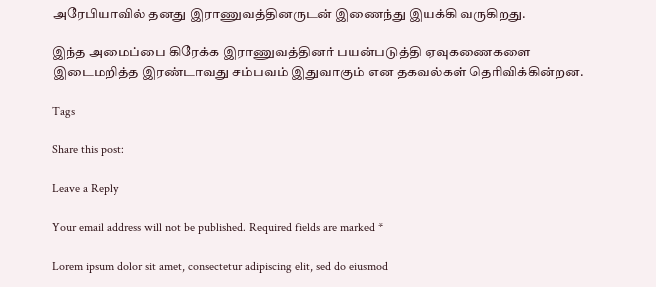அரேபியாவில் தனது இராணுவத்தினருடன் இணைந்து இயக்கி வருகிறது.

இந்த அமைப்பை கிரேக்க இராணுவத்தினர் பயன்படுத்தி ஏவுகணைகளை இடைமறித்த இரண்டாவது சம்பவம் இதுவாகும் என தகவல்கள் தெரிவிக்கின்றன.

Tags

Share this post:

Leave a Reply

Your email address will not be published. Required fields are marked *

Lorem ipsum dolor sit amet, consectetur adipiscing elit, sed do eiusmod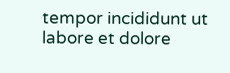tempor incididunt ut labore et dolore